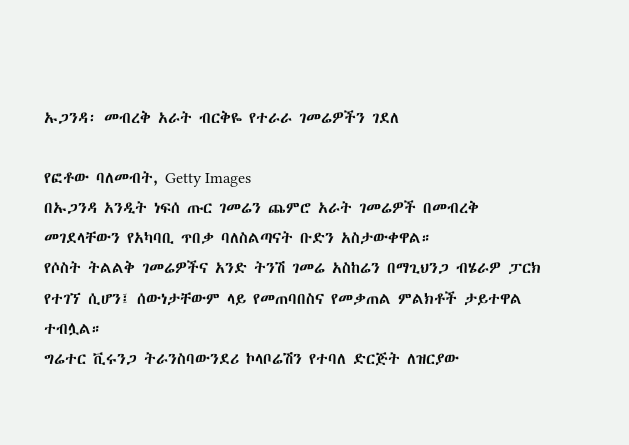ኡጋንዳ፡ መብረቅ አራት ብርቅዬ የተራራ ገመሬዎችን ገደለ

የፎቶው ባለመብት, Getty Images
በኡጋንዳ አንዲት ነፍሰ ጡር ገመሬን ጨምሮ አራት ገመሬዎች በመብረቅ መገደላቸውን የአካባቢ ጥበቃ ባለስልጣናት ቡድን አስታውቀዋል።
የሶስት ትልልቅ ገመሬዎችና አንድ ትንሽ ገመሬ አስከሬን በማጊህንጋ ብሄራዎ ፓርክ የተገኘ ሲሆን፤ ሰውነታቸውም ላይ የመጠባበስና የመቃጠል ምልክቶች ታይተዋል ተብሏል።
ግሬተር ቪሩንጋ ትራንስባውንደሪ ኮላቦሬሽን የተባለ ድርጅት ለዝርያው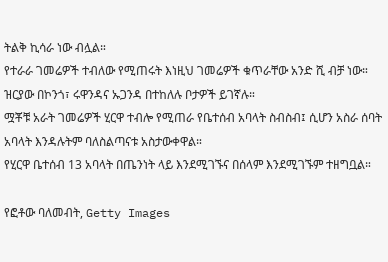ትልቅ ኪሳራ ነው ብሏል።
የተራራ ገመሬዎች ተብለው የሚጠሩት እነዚህ ገመሬዎች ቁጥራቸው አንድ ሺ ብቻ ነው።
ዝርያው በኮንጎ፣ ሩዋንዳና ኡጋንዳ በተከለሉ ቦታዎች ይገኛሉ።
ሟቾቹ አራት ገመሬዎች ሂርዋ ተብሎ የሚጠራ የቤተሰብ አባላት ስብስብ፤ ሲሆን አስራ ሰባት አባላት እንዳሉትም ባለስልጣናቱ አስታውቀዋል።
የሂርዋ ቤተሰብ 13 አባላት በጤንነት ላይ እንደሚገኙና በሰላም እንደሚገኙም ተዘግቧል።

የፎቶው ባለመብት, Getty Images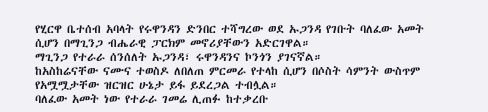የሂርዋ ቤተሰብ አባላት የሩዋንዳን ድንበር ተሻግረው ወደ ኡጋንዳ የገቡት ባለፈው አመት ሲሆን በማጊንጋ ብሔራዊ ፓርክም መኖሪያቸውን አድርገዋል።
ማጊንጋ የተራራ ሰንሰለት ኡጋንዳ፣ ሩዋንዳንና ኮንጎን ያገናኛል።
ከአስከሬናቸው ናሙና ተወስዶ ለበለጠ ምርመራ የተላከ ሲሆን በሶስት ሳምንት ውስጥም የአሟሟታቸው ዝርዝር ሁኔታ ይፋ ይደረጋል ተብሏል።
ባለፈው አመት ነው የተራራ ገመሬ ሊጠፉ ከተቃረቡ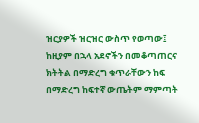ዝርያዎች ዝርዝር ውስጥ የወጣው፤ ከዚያም በኋላ አደኖችን በመቆጣጠርና ክትትል በማድረግ ቁጥራቸውን ከፍ በማድረግ ከፍተኛ ውጤትም ማምጣት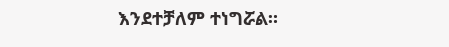እንደተቻለም ተነግሯል።